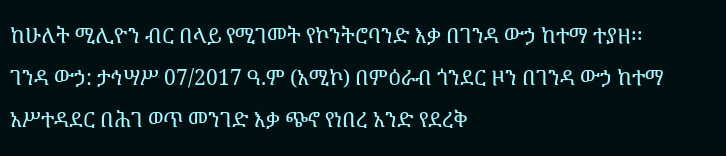ከሁለት ሚሊዮን ብር በላይ የሚገመት የኮንትሮባንድ እቃ በገንዳ ውኃ ከተማ ተያዘ፡፡
ገንዳ ውኃ: ታኅሣሥ 07/2017 ዓ.ም (አሚኮ) በምዕራብ ጎንደር ዞን በገንዳ ውኃ ከተማ አሥተዳደር በሕገ ወጥ መንገድ እቃ ጭኖ የነበረ አንድ የደረቅ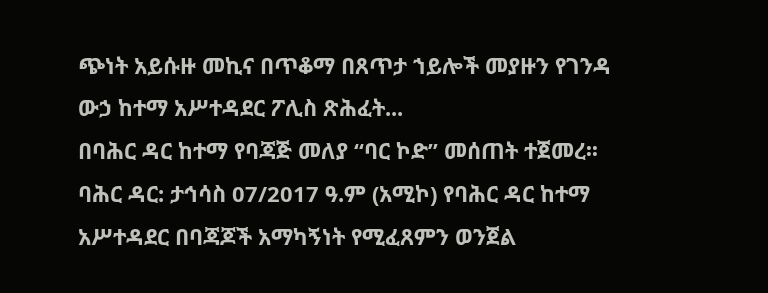ጭነት አይሱዙ መኪና በጥቆማ በጸጥታ ኀይሎች መያዙን የገንዳ ውኃ ከተማ አሥተዳደር ፖሊስ ጽሕፈት...
በባሕር ዳር ከተማ የባጃጅ መለያ “ባር ኮድ” መሰጠት ተጀመረ፡፡
ባሕር ዳር: ታኅሳስ 07/2017 ዓ.ም (አሚኮ) የባሕር ዳር ከተማ አሥተዳደር በባጃጆች አማካኝነት የሚፈጸምን ወንጀል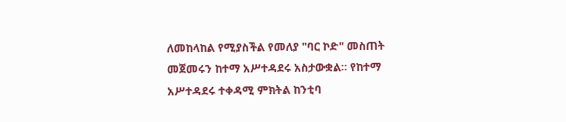ለመከላከል የሚያስችል የመለያ "ባር ኮድ" መስጠት መጀመሩን ከተማ አሥተዳደሩ አስታውቋል። የከተማ አሥተዳደሩ ተቀዳሚ ምክትል ከንቲባ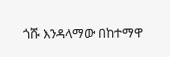ጎሹ እንዳላማው በከተማዋ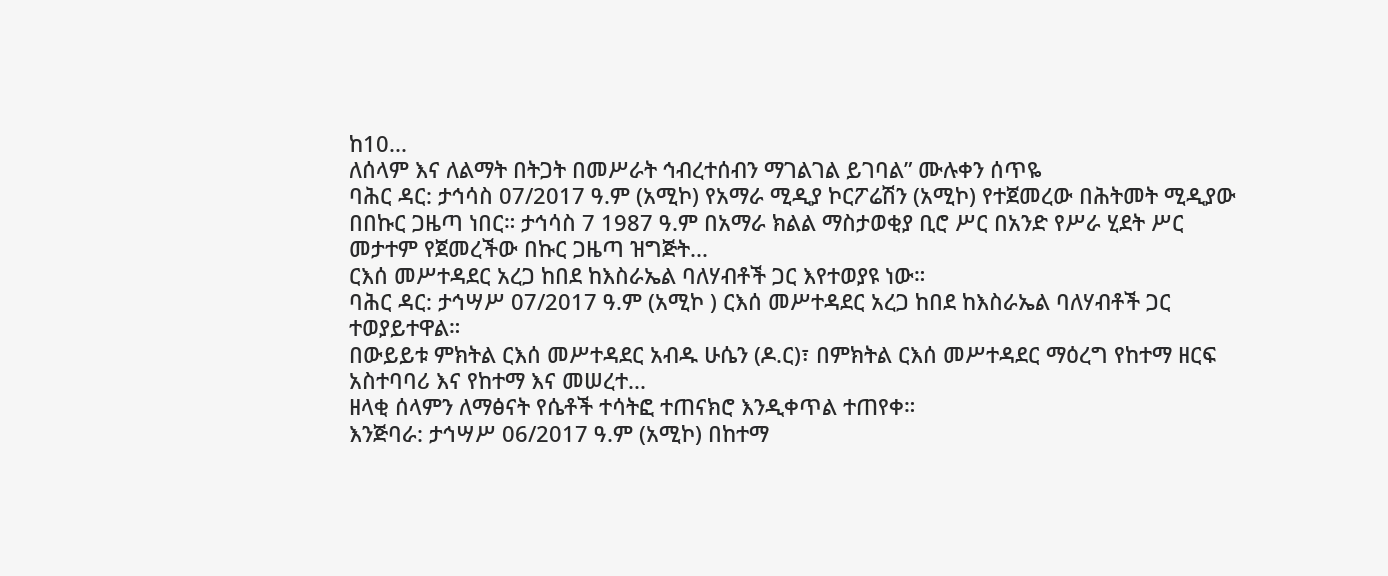ከ10...
ለሰላም እና ለልማት በትጋት በመሥራት ኅብረተሰብን ማገልገል ይገባል” ሙሉቀን ሰጥዬ
ባሕር ዳር: ታኅሳስ 07/2017 ዓ.ም (አሚኮ) የአማራ ሚዲያ ኮርፖሬሽን (አሚኮ) የተጀመረው በሕትመት ሚዲያው በበኩር ጋዜጣ ነበር። ታኅሳስ 7 1987 ዓ.ም በአማራ ክልል ማስታወቂያ ቢሮ ሥር በአንድ የሥራ ሂደት ሥር መታተም የጀመረችው በኩር ጋዜጣ ዝግጅት...
ርእሰ መሥተዳደር አረጋ ከበደ ከእስራኤል ባለሃብቶች ጋር እየተወያዩ ነው።
ባሕር ዳር: ታኅሣሥ 07/2017 ዓ.ም (አሚኮ ) ርእሰ መሥተዳደር አረጋ ከበደ ከእስራኤል ባለሃብቶች ጋር ተወያይተዋል።
በውይይቱ ምክትል ርእሰ መሥተዳደር አብዱ ሁሴን (ዶ.ር)፣ በምክትል ርእሰ መሥተዳደር ማዕረግ የከተማ ዘርፍ አስተባባሪ እና የከተማ እና መሠረተ...
ዘላቂ ሰላምን ለማፅናት የሴቶች ተሳትፎ ተጠናክሮ እንዲቀጥል ተጠየቀ።
እንጅባራ: ታኅሣሥ 06/2017 ዓ.ም (አሚኮ) በከተማ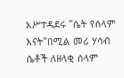አሥተዳደሩ "ሴት የሰላም እናት"በሚል መሪ ሃሳብ ሴቶች ለዘላቂ ሰላም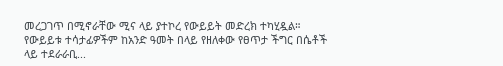መረጋገጥ በሚኖራቸው ሚና ላይ ያተኮረ የውይይት መድረክ ተካሂዷል።
የውይይቱ ተሳታፊዎችም ከአንድ ዓመት በላይ የዘለቀው የፀጥታ ችግር በሴቶች ላይ ተደራራቢ...